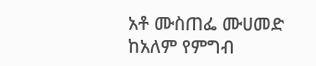አቶ ሙስጠፌ ሙሀመድ ከአለም የምግብ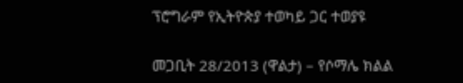ፕሮግራም የኢትዮጵያ ተወካይ ጋር ተወያዩ

መጋቢት 28/2013 (ዋልታ) – የሶማሌ ክልል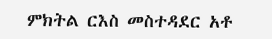ምክትል ርእስ መስተዳደር አቶ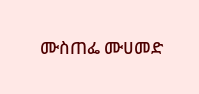ሙስጠፌ ሙሀመድ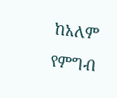ከአለም የምግብ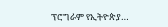ፕሮግራም የኢትዮጵያ…